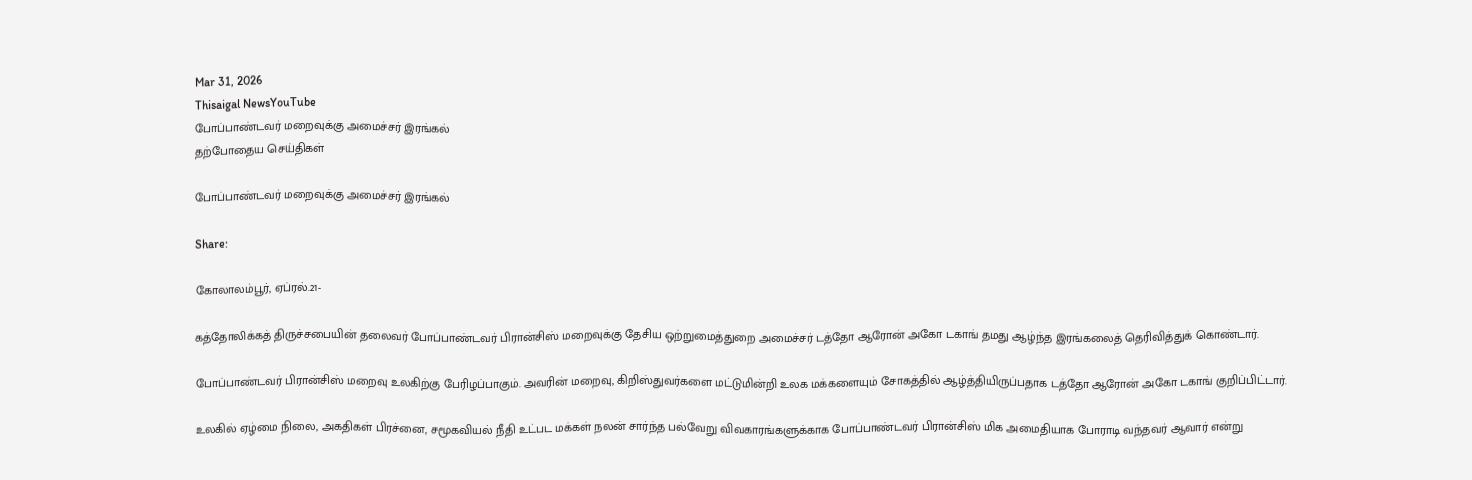Mar 31, 2026
Thisaigal NewsYouTube
போப்பாண்டவர் மறைவுக்கு அமைச்சர் இரங்கல்
தற்போதைய செய்திகள்

போப்பாண்டவர் மறைவுக்கு அமைச்சர் இரங்கல்

Share:

கோலாலம்பூர், ஏப்ரல்.21-

கத்தோலிக்கத் திருச்சபையின் தலைவர் போப்பாண்டவர் பிரான்சிஸ் மறைவுக்கு தேசிய ஒற்றுமைத்துறை அமைச்சர் டத்தோ ஆரோன் அகோ டகாங் தமது ஆழ்ந்த இரங்கலைத் தெரிவித்துக் கொண்டார்.

போப்பாண்டவர் பிரான்சிஸ் மறைவு உலகிற்கு பேரிழப்பாகும். அவரின் மறைவு, கிறிஸ்துவர்களை மட்டுமின்றி உலக மக்களையும் சோகத்தில் ஆழ்த்தியிருப்பதாக டத்தோ ஆரோன் அகோ டகாங் குறிப்பிட்டார்.

உலகில் ஏழ்மை நிலை, அகதிகள் பிரச்னை, சமூகவியல் நீதி உட்பட மக்கள் நலன் சார்ந்த பல்வேறு விவகாரங்களுக்காக போப்பாண்டவர் பிரான்சிஸ் மிக அமைதியாக போராடி வந்தவர் ஆவார் என்று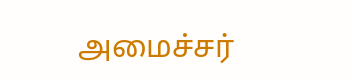அமைச்சர்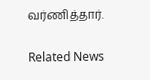வர்ணித்தார்.

Related News